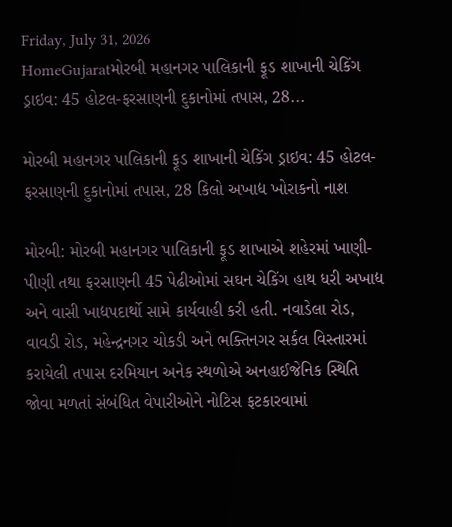Friday, July 31, 2026
HomeGujaratમોરબી મહાનગર પાલિકાની ફૂડ શાખાની ચેકિંગ ડ્રાઇવ: 45 હોટલ-ફરસાણની દુકાનોમાં તપાસ, 28...

મોરબી મહાનગર પાલિકાની ફૂડ શાખાની ચેકિંગ ડ્રાઇવ: 45 હોટલ-ફરસાણની દુકાનોમાં તપાસ, 28 કિલો અખાદ્ય ખોરાકનો નાશ

મોરબી: મોરબી મહાનગર પાલિકાની ફૂડ શાખાએ શહેરમાં ખાણી-પીણી તથા ફરસાણની 45 પેઢીઓમાં સઘન ચેકિંગ હાથ ધરી અખાદ્ય અને વાસી ખાદ્યપદાર્થો સામે કાર્યવાહી કરી હતી. નવાડેલા રોડ, વાવડી રોડ, મહેન્દ્રનગર ચોકડી અને ભક્તિનગર સર્કલ વિસ્તારમાં કરાયેલી તપાસ દરમિયાન અનેક સ્થળોએ અનહાઈજેનિક સ્થિતિ જોવા મળતાં સંબંધિત વેપારીઓને નોટિસ ફટકારવામાં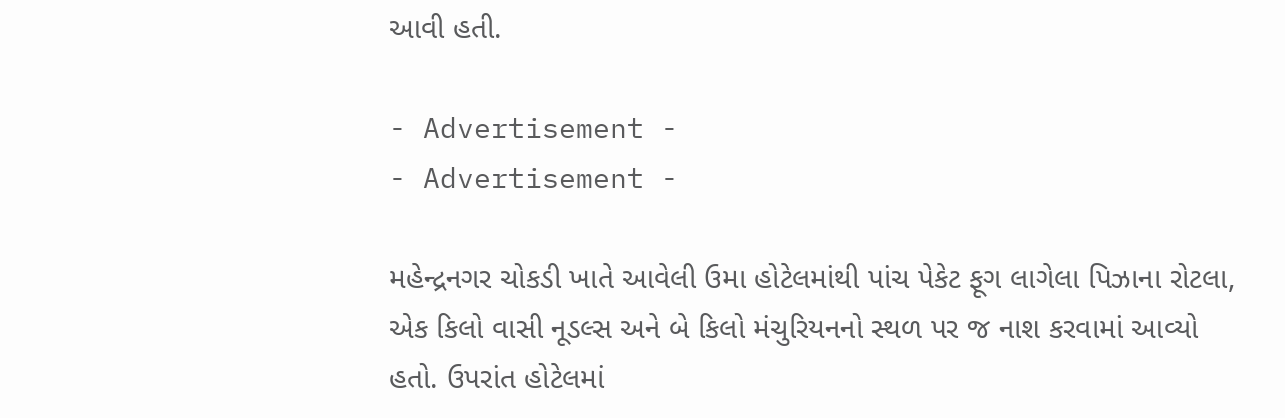આવી હતી.

- Advertisement -
- Advertisement -

મહેન્દ્રનગર ચોકડી ખાતે આવેલી ઉમા હોટેલમાંથી પાંચ પેકેટ ફૂગ લાગેલા પિઝાના રોટલા, એક કિલો વાસી નૂડલ્સ અને બે કિલો મંચુરિયનનો સ્થળ પર જ નાશ કરવામાં આવ્યો હતો. ઉપરાંત હોટેલમાં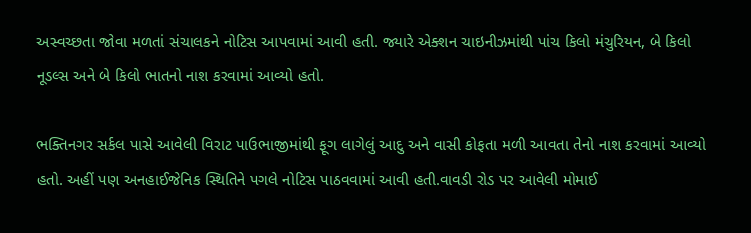અસ્વચ્છતા જોવા મળતાં સંચાલકને નોટિસ આપવામાં આવી હતી. જ્યારે એક્શન ચાઇનીઝમાંથી પાંચ કિલો મંચુરિયન, બે કિલો નૂડલ્સ અને બે કિલો ભાતનો નાશ કરવામાં આવ્યો હતો.

ભક્તિનગર સર્કલ પાસે આવેલી વિરાટ પાઉભાજીમાંથી ફૂગ લાગેલું આદુ અને વાસી કોફતા મળી આવતા તેનો નાશ કરવામાં આવ્યો હતો. અહીં પણ અનહાઈજેનિક સ્થિતિને પગલે નોટિસ પાઠવવામાં આવી હતી.વાવડી રોડ પર આવેલી મોમાઈ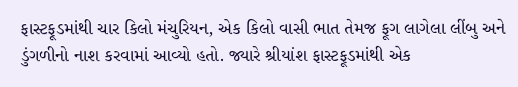ફાસ્ટફૂડમાંથી ચાર કિલો મંચુરિયન, એક કિલો વાસી ભાત તેમજ ફૂગ લાગેલા લીંબુ અને ડુંગળીનો નાશ કરવામાં આવ્યો હતો. જ્યારે શ્રીયાંશ ફાસ્ટફૂડમાંથી એક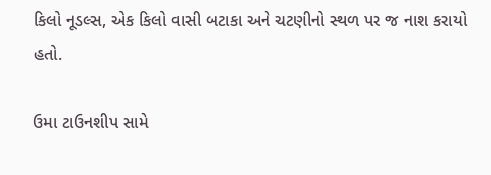કિલો નૂડલ્સ, એક કિલો વાસી બટાકા અને ચટણીનો સ્થળ પર જ નાશ કરાયો હતો.

ઉમા ટાઉનશીપ સામે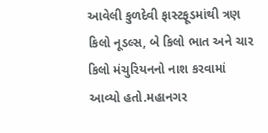આવેલી કુળદેવી ફાસ્ટફૂડમાંથી ત્રણ કિલો નૂડલ્સ, બે કિલો ભાત અને ચાર કિલો મંચુરિયનનો નાશ કરવામાં આવ્યો હતો.મહાનગર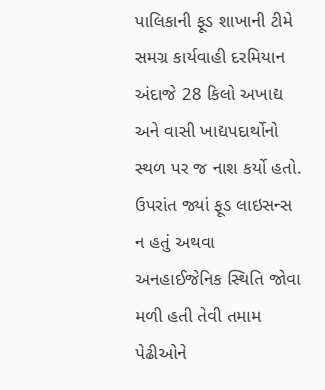પાલિકાની ફૂડ શાખાની ટીમે સમગ્ર કાર્યવાહી દરમિયાન અંદાજે 28 કિલો અખાદ્ય અને વાસી ખાદ્યપદાર્થોનો સ્થળ પર જ નાશ કર્યો હતો. ઉપરાંત જ્યાં ફૂડ લાઇસન્સ ન હતું અથવા અનહાઈજેનિક સ્થિતિ જોવા મળી હતી તેવી તમામ પેઢીઓને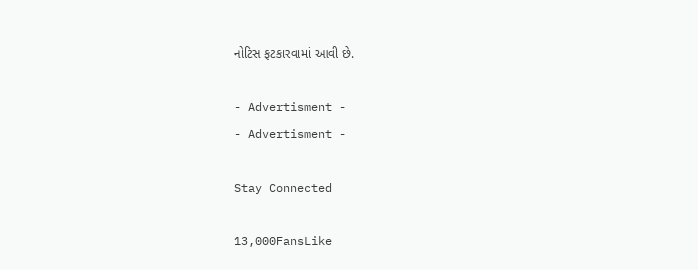નોટિસ ફટકારવામાં આવી છે.

- Advertisment -
- Advertisment -

Stay Connected

13,000FansLike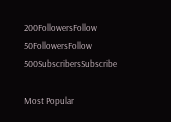200FollowersFollow
50FollowersFollow
500SubscribersSubscribe

Most Popular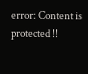error: Content is protected !!